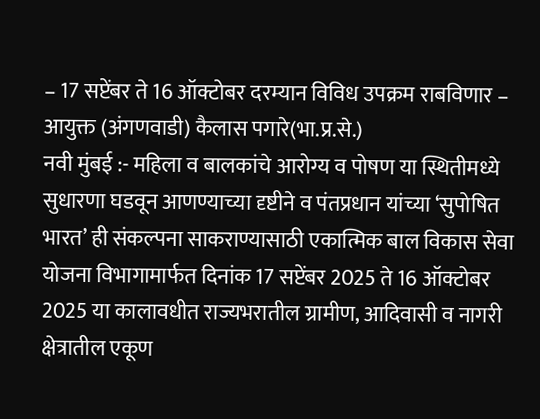– 17 सप्टेंबर ते 16 ऑक्टोबर दरम्यान विविध उपक्रम राबविणार – आयुक्त (अंगणवाडी) कैलास पगारे(भा.प्र.से.)
नवी मुंबई :- महिला व बालकांचे आरोग्य व पोषण या स्थितीमध्ये सुधारणा घडवून आणण्याच्या दृष्टीने व पंतप्रधान यांच्या ‘सुपोषित भारत’ ही संकल्पना साकराण्यासाठी एकात्मिक बाल विकास सेवा योजना विभागामार्फत दिनांक 17 सप्टेंबर 2025 ते 16 ऑक्टोबर 2025 या कालावधीत राज्यभरातील ग्रामीण, आदिवासी व नागरी क्षेत्रातील एकूण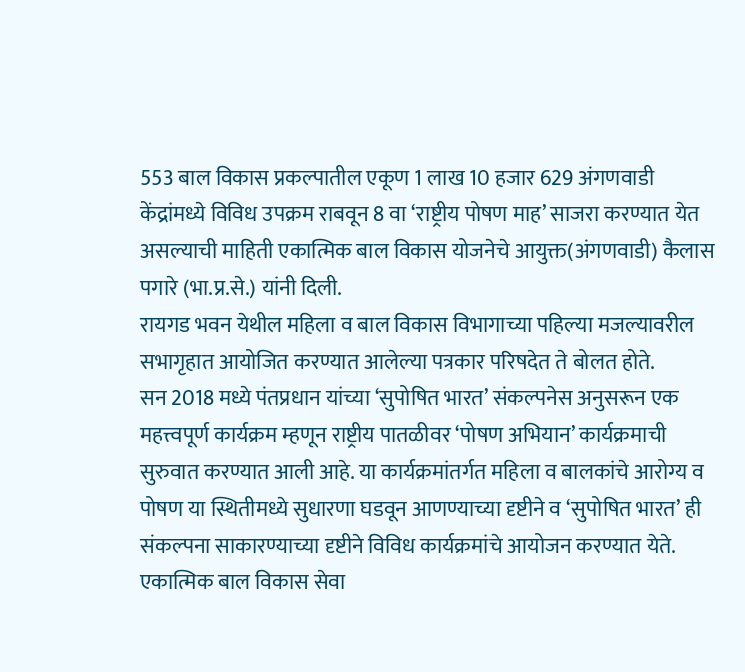553 बाल विकास प्रकल्पातील एकूण 1 लाख 10 हजार 629 अंगणवाडी केंद्रांमध्ये विविध उपक्रम राबवून 8 वा ‘राष्ट्रीय पोषण माह’ साजरा करण्यात येत असल्याची माहिती एकात्मिक बाल विकास योजनेचे आयुक्त(अंगणवाडी) कैलास पगारे (भा.प्र.से.) यांनी दिली.
रायगड भवन येथील महिला व बाल विकास विभागाच्या पहिल्या मजल्यावरील सभागृहात आयोजित करण्यात आलेल्या पत्रकार परिषदेत ते बोलत होते.
सन 2018 मध्ये पंतप्रधान यांच्या ‘सुपोषित भारत’ संकल्पनेस अनुसरून एक महत्त्वपूर्ण कार्यक्रम म्हणून राष्ट्रीय पातळीवर ‘पोषण अभियान’ कार्यक्रमाची सुरुवात करण्यात आली आहे. या कार्यक्रमांतर्गत महिला व बालकांचे आरोग्य व पोषण या स्थितीमध्ये सुधारणा घडवून आणण्याच्या दृष्टीने व ‘सुपोषित भारत’ ही संकल्पना साकारण्याच्या दृष्टीने विविध कार्यक्रमांचे आयोजन करण्यात येते. एकात्मिक बाल विकास सेवा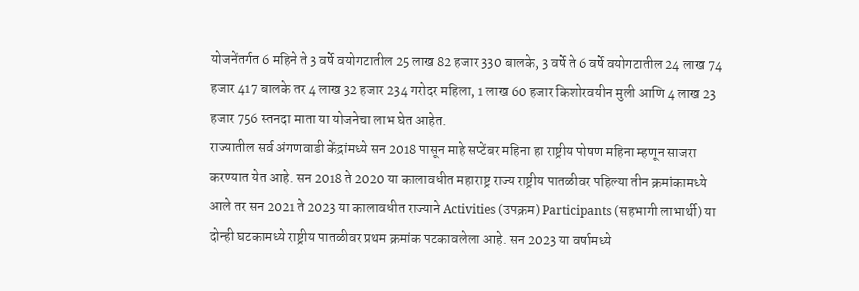योजनेंतर्गत 6 महिने ते 3 वर्षे वयोगटातील 25 लाख 82 हजार 330 बालके, 3 वर्षे ते 6 वर्षे वयोगटातील 24 लाख 74 हजार 417 बालके तर 4 लाख 32 हजार 234 गरोदर महिला, 1 लाख 60 हजार किशोरवयीन मुली आणि 4 लाख 23 हजार 756 स्तनदा माता या योजनेचा लाभ घेत आहेत.
राज्यातील सर्व अंगणवाडी केंद्रांमध्ये सन 2018 पासून माहे सप्टेंबर महिना हा राष्ट्रीय पोषण महिना म्हणून साजरा करण्यात येत आहे. सन 2018 ते 2020 या कालावधीत महाराष्ट्र राज्य राष्ट्रीय पातळीवर पहिल्या तीन क्रमांकामध्ये आले तर सन 2021 ते 2023 या कालावधीत राज्याने Activities (उपक्रम) Participants (सहभागी लाभार्थी) या दोन्ही घटकामध्ये राष्ट्रीय पातळीवर प्रथम क्रमांक पटकावलेला आहे. सन 2023 या वर्षामध्ये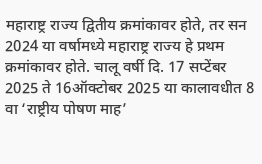महाराष्ट्र राज्य द्वितीय क्रमांकावर होते, तर सन 2024 या वर्षामध्ये महाराष्ट्र राज्य हे प्रथम क्रमांकावर होते. चालू वर्षी दि. 17 सप्टेंबर 2025 ते 16ऑक्टोबर 2025 या कालावधीत 8 वा ‘राष्ट्रीय पोषण माह’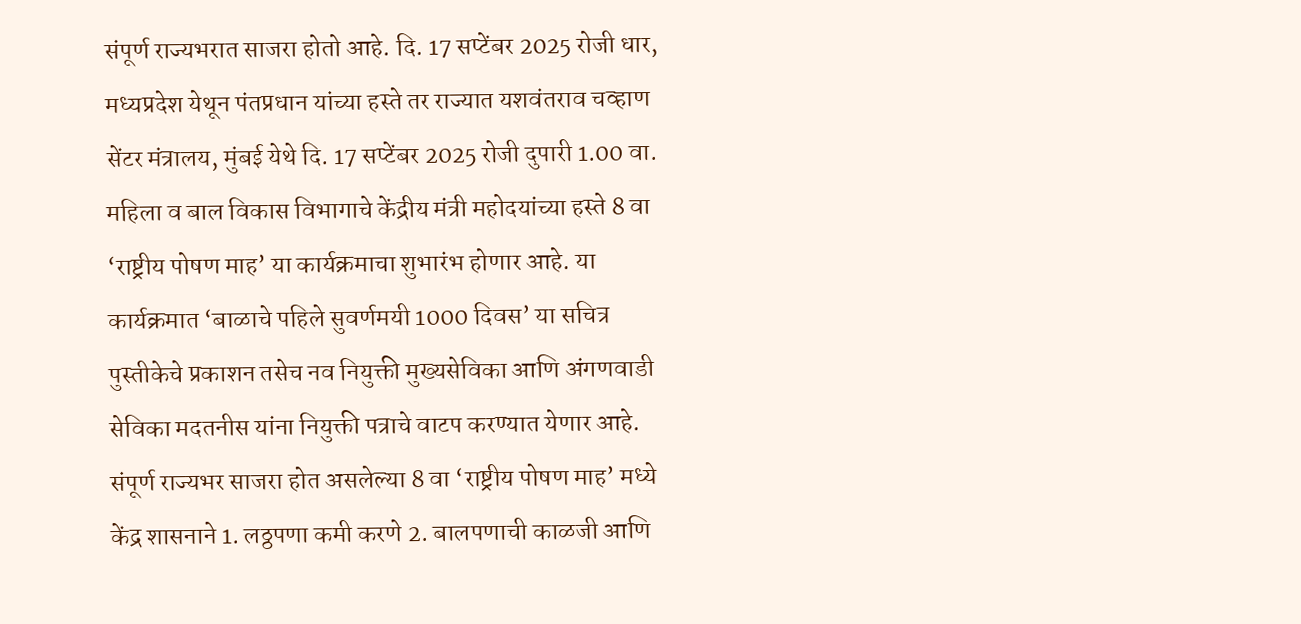संपूर्ण राज्यभरात साजरा होतो आहे. दि. 17 सप्टेंबर 2025 रोजी धार, मध्यप्रदेश येथून पंतप्रधान यांच्या हस्ते तर राज्यात यशवंतराव चव्हाण सेंटर मंत्रालय, मुंबई येथे दि. 17 सप्टेंबर 2025 रोजी दुपारी 1.00 वा. महिला व बाल विकास विभागाचे केंद्रीय मंत्री महोदयांच्या हस्ते 8 वा ‘राष्ट्रीय पोषण माह’ या कार्यक्रमाचा शुभारंभ होणार आहे. या कार्यक्रमात ‘बाळाचे पहिले सुवर्णमयी 1000 दिवस’ या सचित्र पुस्तीकेचे प्रकाशन तसेच नव नियुक्ती मुख्यसेविका आणि अंगणवाडी सेविका मदतनीस यांना नियुक्ती पत्राचे वाटप करण्यात येणार आहे. संपूर्ण राज्यभर साजरा होत असलेल्या 8 वा ‘राष्ट्रीय पोषण माह’ मध्ये केंद्र शासनाने 1. लठ्ठपणा कमी करणे 2. बालपणाची काळजी आणि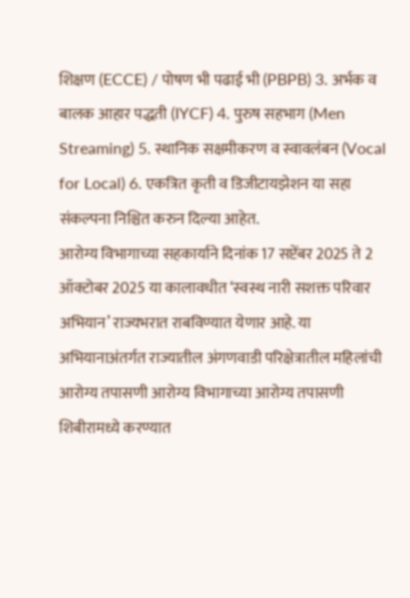शिक्षण (ECCE) / पोषण भी पढाई भी (PBPB) 3. अर्भक व बालक आहार पद्धती (IYCF) 4. पुरुष सहभाग (Men Streaming) 5. स्थानिक सक्षमीकरण व स्वावलंबन (Vocal for Local) 6. एकत्रित कृती व डिजीटायझेशन या सहा संकल्पना निश्चित करुन दिल्या आहेत.
आरोग्य विभागाच्या सहकार्याने दिनांक 17 सप्टेंबर 2025 ते 2 ऑक्टोबर 2025 या कालावधीत ‘स्वस्थ नारी सशक्त परिवार अभियान’ राज्यभरात राबविण्यात येणार आहे. या अभियानाअंतर्गत राज्यातील अंगणवाडी परिक्षेत्रातील महिलांची आरोग्य तपासणी आरोग्य विभागाच्या आरोग्य तपासणी शिबीरामध्ये करण्यात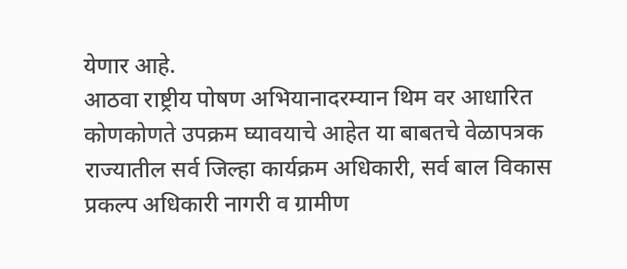येणार आहे.
आठवा राष्ट्रीय पोषण अभियानादरम्यान थिम वर आधारित कोणकोणते उपक्रम घ्यावयाचे आहेत या बाबतचे वेळापत्रक राज्यातील सर्व जिल्हा कार्यक्रम अधिकारी, सर्व बाल विकास प्रकल्प अधिकारी नागरी व ग्रामीण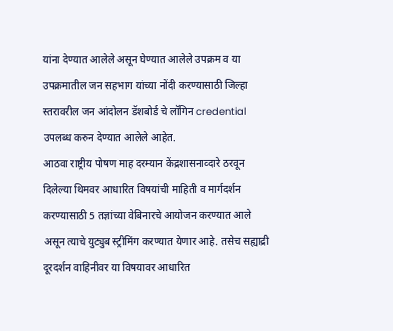यांना देण्यात आलेले असून घेण्यात आलेले उपक्रम व या उपक्रमातील जन सहभाग यांच्या नोंदी करण्यासाठी जिल्हा स्तरावरील जन आंदोलन डॅशबोर्ड चे लॉगिन credential उपलब्ध करुन देण्यात आलेले आहेत.
आठवा राष्ट्रीय पोषण माह दरम्यान केंद्रशासनाव्दारे ठरवून दिलेल्या थिमवर आधारित विषयांची माहिती व मार्गदर्शन करण्यासाठी 5 तज्ञांच्या वेबिनारचे आयोजन करण्यात आले असून त्याचे युट्युब स्ट्रीमिंग करण्यात येणार आहे. तसेच सह्याद्री दूरदर्शन वाहिनीवर या विषयावर आधारित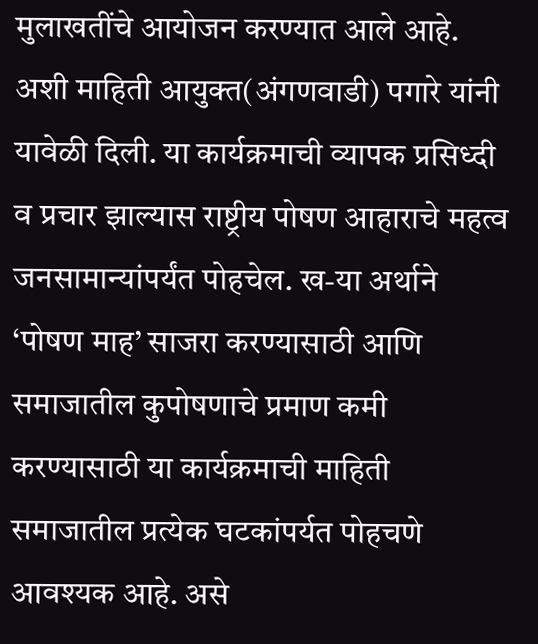मुलाखतींचे आयोजन करण्यात आले आहे.
अशी माहिती आयुक्त(अंगणवाडी) पगारे यांनी यावेळी दिली. या कार्यक्रमाची व्यापक प्रसिध्दी व प्रचार झाल्यास राष्ट्रीय पोषण आहाराचे महत्व जनसामान्यांपर्यंत पोहचेल. ख-या अर्थाने ‘पोषण माह’ साजरा करण्यासाठी आणि समाजातील कुपोषणाचे प्रमाण कमी करण्यासाठी या कार्यक्रमाची माहिती समाजातील प्रत्येक घटकांपर्यत पोहचणे आवश्यक आहे. असे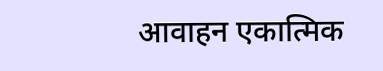आवाहन एकात्मिक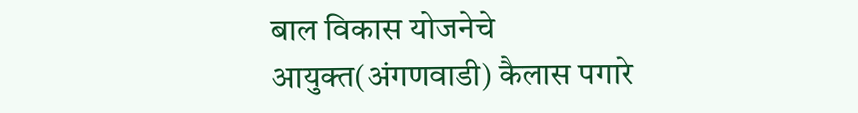बाल विकास योजनेचे आयुक्त(अंगणवाडी) कैलास पगारे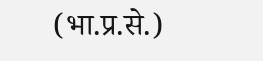(भा.प्र.से.)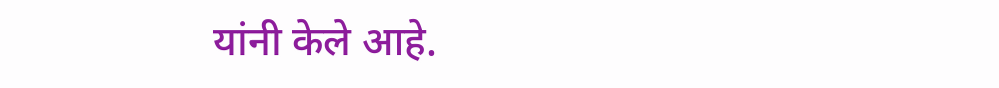यांनी केले आहे.